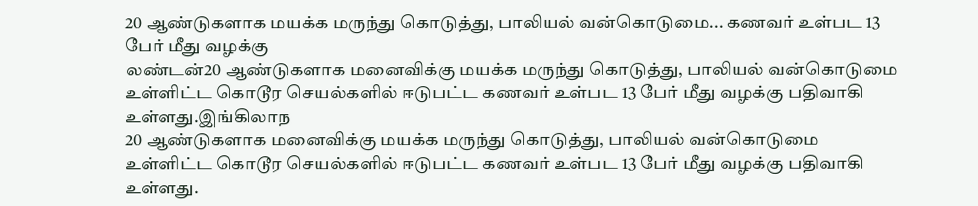20 ஆண்டுகளாக மயக்க மருந்து கொடுத்து, பாலியல் வன்கொடுமை... கணவர் உள்பட 13 பேர் மீது வழக்கு
லண்டன்20 ஆண்டுகளாக மனைவிக்கு மயக்க மருந்து கொடுத்து, பாலியல் வன்கொடுமை உள்ளிட்ட கொடூர செயல்களில் ஈடுபட்ட கணவர் உள்பட 13 பேர் மீது வழக்கு பதிவாகி உள்ளது.இங்கிலாந
20 ஆண்டுகளாக மனைவிக்கு மயக்க மருந்து கொடுத்து, பாலியல் வன்கொடுமை உள்ளிட்ட கொடூர செயல்களில் ஈடுபட்ட கணவர் உள்பட 13 பேர் மீது வழக்கு பதிவாகி உள்ளது.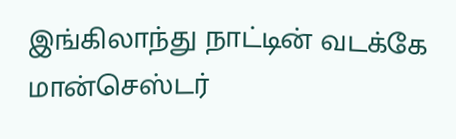இங்கிலாந்து நாட்டின் வடக்கே மான்செஸ்டர்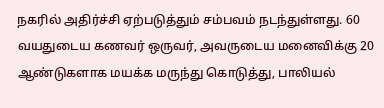நகரில் அதிர்ச்சி ஏற்படுத்தும் சம்பவம் நடந்துள்ளது. 60 வயதுடைய கணவர் ஒருவர், அவருடைய மனைவிக்கு 20 ஆண்டுகளாக மயக்க மருந்து கொடுத்து, பாலியல்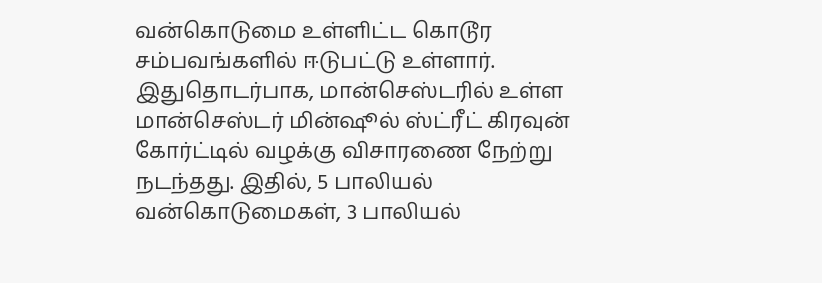வன்கொடுமை உள்ளிட்ட கொடூர சம்பவங்களில் ஈடுபட்டு உள்ளார்.
இதுதொடர்பாக, மான்செஸ்டரில் உள்ள மான்செஸ்டர் மின்ஷூல் ஸ்ட்ரீட் கிரவுன் கோர்ட்டில் வழக்கு விசாரணை நேற்று நடந்தது. இதில், 5 பாலியல் வன்கொடுமைகள், 3 பாலியல்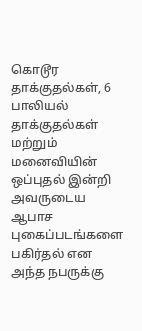கொடூர தாக்குதல்கள், 6 பாலியல் தாக்குதல்கள் மற்றும் மனைவியின் ஒப்புதல் இன்றி அவருடைய ஆபாச புகைப்படங்களை பகிர்தல் என அந்த நபருக்கு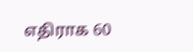எதிராக 60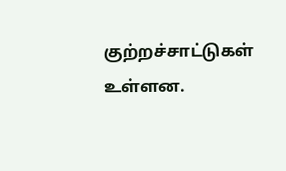குற்றச்சாட்டுகள் உள்ளன.